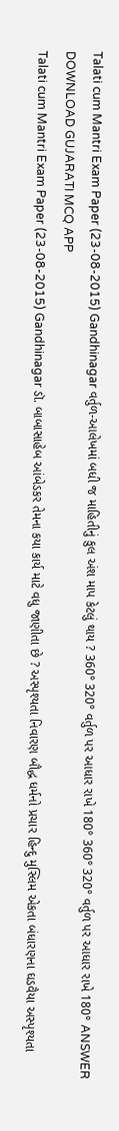Talati cum Mantri Exam Paper (23-08-2015) Gandhinagar વર્તુળ-આલેખમાં બધી જ માહિતીનું કુલ અંશ માપ કેટલું થાય ? 360° 320° વર્તુળ પર આધાર રાખે 180° 360° 320° વર્તુળ પર આધાર રાખે 180° ANSWER DOWNLOAD GUJARATI MCQ APP
Talati cum Mantri Exam Paper (23-08-2015) Gandhinagar ડૉ. બાબાસાહેબ આંબેડકર તેમના કયા કાર્ય માટે વધુ જાણીતા છે ? અસ્પૃશ્યતા નિવારણ બૌદ્ધ ધર્મનો પ્રચાર હિન્દુ મુસ્લિમ એકતા બંધારણના ઘડવૈયા અસ્પૃશ્યતા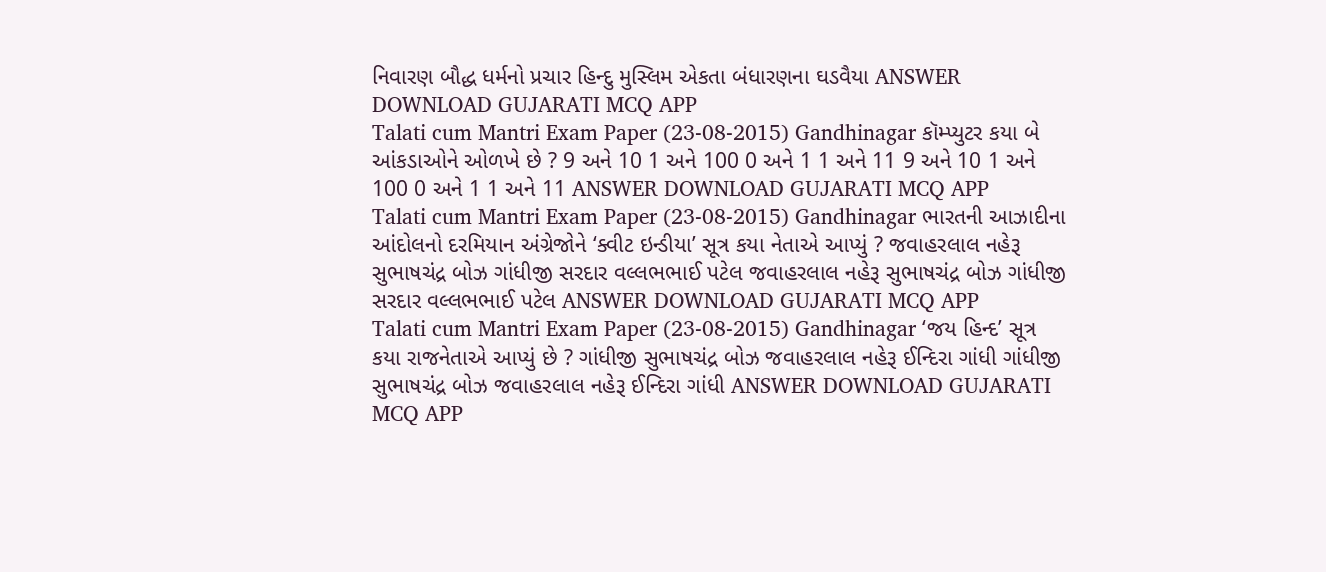નિવારણ બૌદ્ધ ધર્મનો પ્રચાર હિન્દુ મુસ્લિમ એકતા બંધારણના ઘડવૈયા ANSWER DOWNLOAD GUJARATI MCQ APP
Talati cum Mantri Exam Paper (23-08-2015) Gandhinagar કૉમ્પ્યુટર કયા બે આંકડાઓને ઓળખે છે ? 9 અને 10 1 અને 100 0 અને 1 1 અને 11 9 અને 10 1 અને 100 0 અને 1 1 અને 11 ANSWER DOWNLOAD GUJARATI MCQ APP
Talati cum Mantri Exam Paper (23-08-2015) Gandhinagar ભારતની આઝાદીના આંદોલનો દરમિયાન અંગ્રેજોને ‘ક્વીટ ઇન્ડીયા’ સૂત્ર કયા નેતાએ આપ્યું ? જવાહરલાલ નહેરૂ સુભાષચંદ્ર બોઝ ગાંધીજી સરદાર વલ્લભભાઈ પટેલ જવાહરલાલ નહેરૂ સુભાષચંદ્ર બોઝ ગાંધીજી સરદાર વલ્લભભાઈ પટેલ ANSWER DOWNLOAD GUJARATI MCQ APP
Talati cum Mantri Exam Paper (23-08-2015) Gandhinagar ‘જય હિન્દ’ સૂત્ર કયા રાજનેતાએ આપ્યું છે ? ગાંધીજી સુભાષચંદ્ર બોઝ જવાહરલાલ નહેરૂ ઈન્દિરા ગાંધી ગાંધીજી સુભાષચંદ્ર બોઝ જવાહરલાલ નહેરૂ ઈન્દિરા ગાંધી ANSWER DOWNLOAD GUJARATI MCQ APP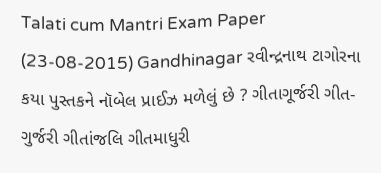Talati cum Mantri Exam Paper (23-08-2015) Gandhinagar રવીન્દ્રનાથ ટાગોરના કયા પુસ્તકને નૉબેલ પ્રાઈઝ મળેલું છે ? ગીતાગૂર્જરી ગીત-ગુર્જરી ગીતાંજલિ ગીતમાધુરી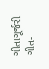ગીતાગૂર્જરી ગીત-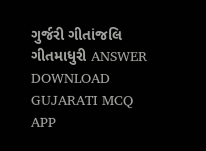ગુર્જરી ગીતાંજલિ ગીતમાધુરી ANSWER DOWNLOAD GUJARATI MCQ APP